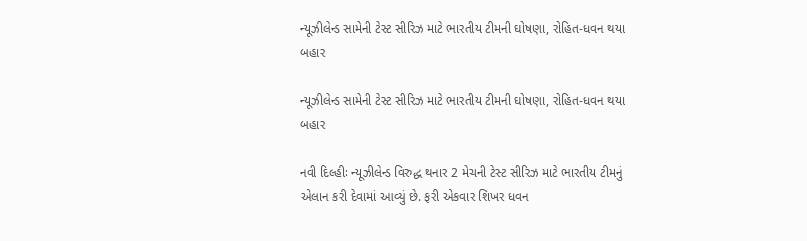ન્યૂઝીલેન્ડ સામેની ટેસ્ટ સીરિઝ માટે ભારતીય ટીમની ઘોષણા, રોહિત-ધવન થયા બહાર

ન્યૂઝીલેન્ડ સામેની ટેસ્ટ સીરિઝ માટે ભારતીય ટીમની ઘોષણા, રોહિત-ધવન થયા બહાર

નવી દિલ્હીઃ ન્યૂઝીલેન્ડ વિરુદ્ધ થનાર 2 મેચની ટેસ્ટ સીરિઝ માટે ભારતીય ટીમનું એલાન કરી દેવામાં આવ્યું છે. ફરી એકવાર શિખર ધવન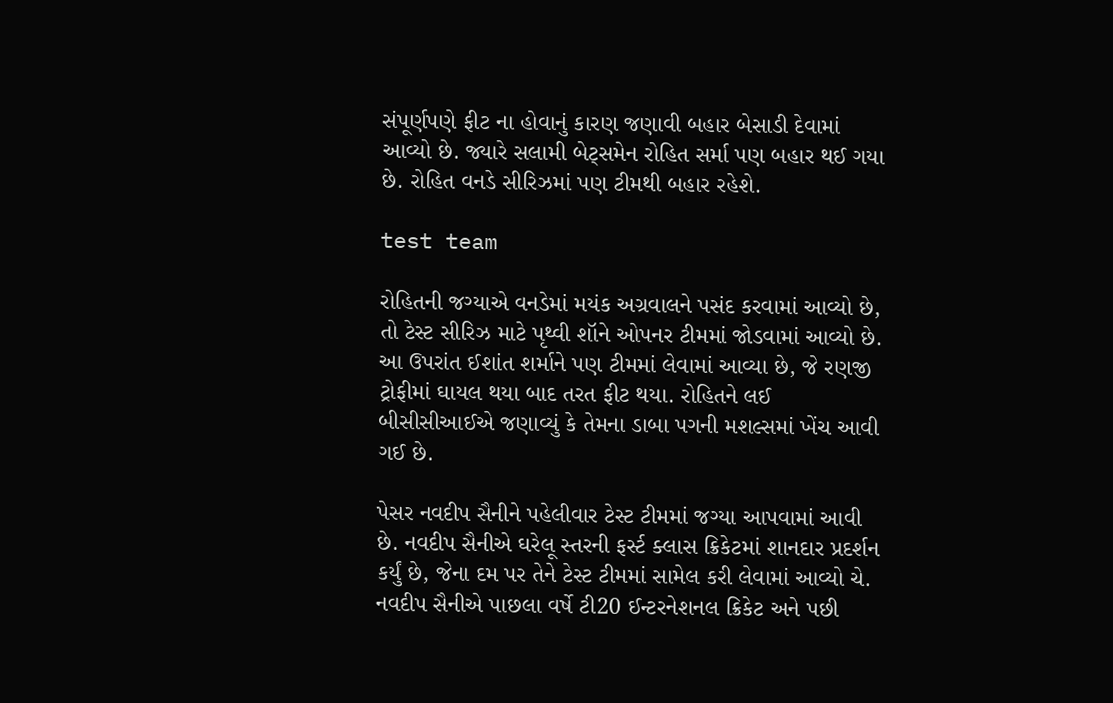સંપૂર્ણપણે ફીટ ના હોવાનું કારણ જણાવી બહાર બેસાડી દેવામાં આવ્યો છે. જ્યારે સલામી બેટ્સમેન રોહિત સર્મા પણ બહાર થઈ ગયા છે. રોહિત વનડે સીરિઝમાં પણ ટીમથી બહાર રહેશે.

test team

રોહિતની જગ્યાએ વનડેમાં મયંક અગ્રવાલને પસંદ કરવામાં આવ્યો છે, તો ટેસ્ટ સીરિઝ માટે પૃથ્વી શૉને ઓપનર ટીમમાં જોડવામાં આવ્યો છે. આ ઉપરાંત ઈશાંત શર્માને પણ ટીમમાં લેવામાં આવ્યા છે, જે રણજી ટ્રોફીમાં ઘાયલ થયા બાદ તરત ફીટ થયા. રોહિતને લઈ બીસીસીઆઈએ જણાવ્યું કે તેમના ડાબા પગની મશલ્સમાં ખેંચ આવી ગઈ છે.

પેસર નવદીપ સૈનીને પહેલીવાર ટેસ્ટ ટીમમાં જગ્યા આપવામાં આવી છે. નવદીપ સૈનીએ ઘરેલૂ સ્તરની ફર્સ્ટ ક્લાસ ક્રિકેટમાં શાનદાર પ્રદર્શન કર્યું છે, જેના દમ પર તેને ટેસ્ટ ટીમમાં સામેલ કરી લેવામાં આવ્યો ચે. નવદીપ સૈનીએ પાછલા વર્ષે ટી20 ઈન્ટરનેશનલ ક્રિકેટ અને પછી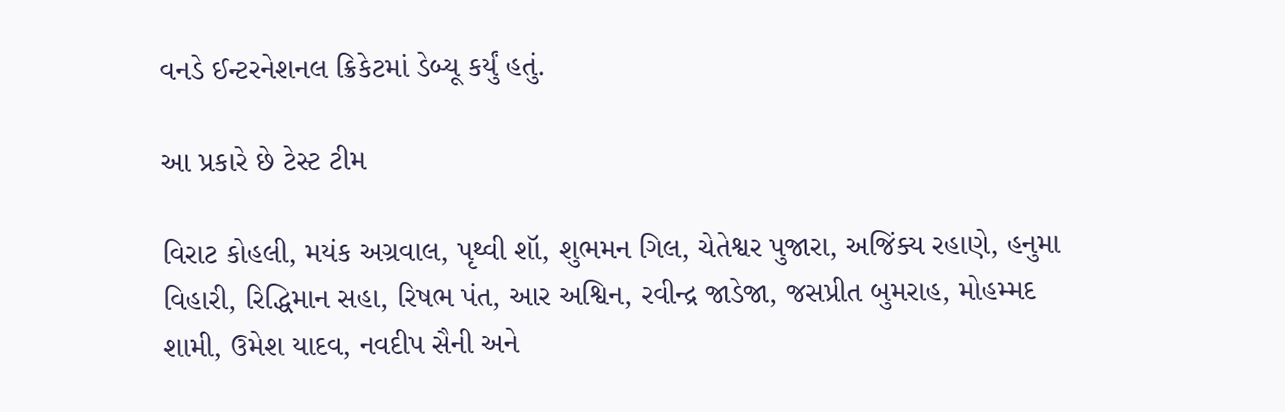વનડે ઈન્ટરનેશનલ ક્રિકેટમાં ડેબ્યૂ કર્યું હતું.

આ પ્રકારે છે ટેસ્ટ ટીમ

વિરાટ કોહલી, મયંક અગ્રવાલ, પૃથ્વી શૉ, શુભમન ગિલ, ચેતેશ્વર પુજારા, અજિંક્ય રહાણે, હનુમા વિહારી, રિદ્ધિમાન સહા, રિષભ પંત, આર અશ્વિન, રવીન્દ્ર જાડેજા, જસપ્રીત બુમરાહ, મોહમ્મદ શામી, ઉમેશ યાદવ, નવદીપ સૈની અને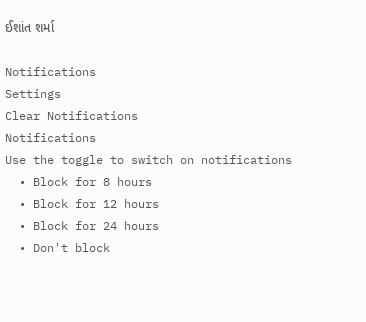ઈશાંત શર્મા

Notifications
Settings
Clear Notifications
Notifications
Use the toggle to switch on notifications
  • Block for 8 hours
  • Block for 12 hours
  • Block for 24 hours
  • Don't block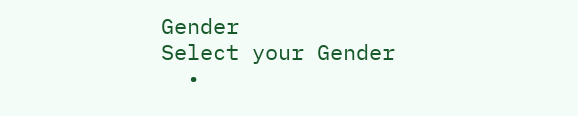Gender
Select your Gender
  •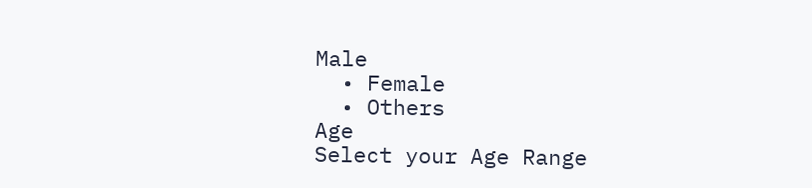Male
  • Female
  • Others
Age
Select your Age Range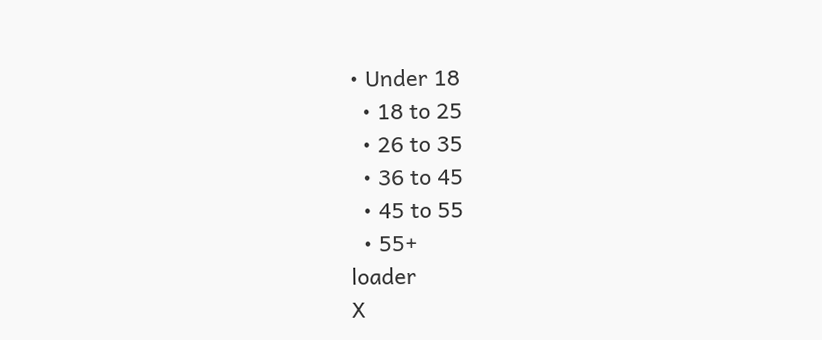• Under 18
  • 18 to 25
  • 26 to 35
  • 36 to 45
  • 45 to 55
  • 55+
loader
X